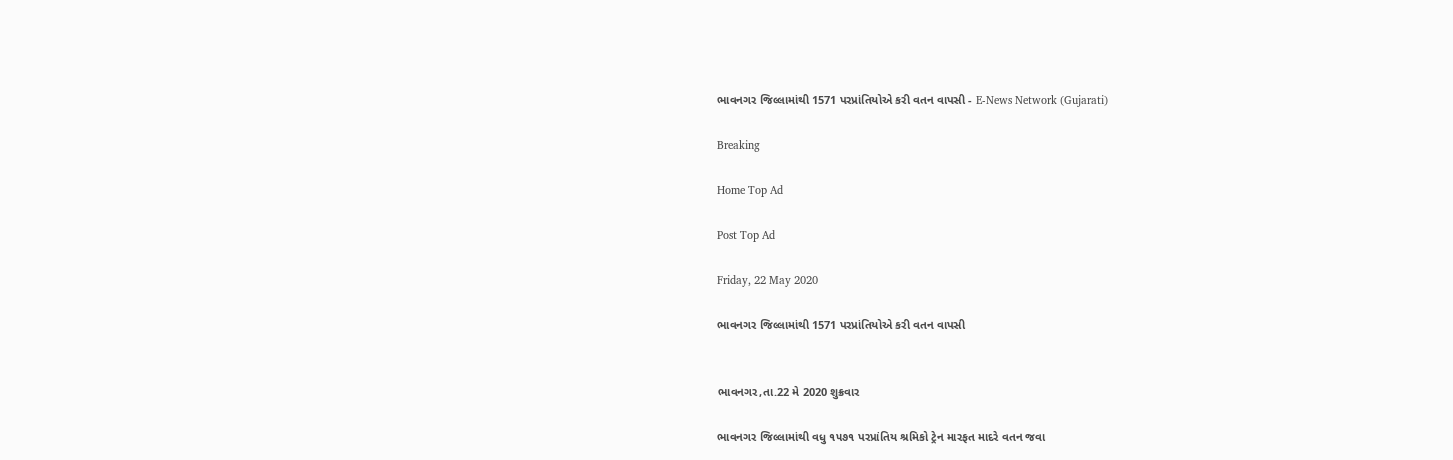ભાવનગર જિલ્લામાંથી 1571 પરપ્રાંતિયોએ કરી વતન વાપસી - E-News Network (Gujarati)

Breaking

Home Top Ad

Post Top Ad

Friday, 22 May 2020

ભાવનગર જિલ્લામાંથી 1571 પરપ્રાંતિયોએ કરી વતન વાપસી


ભાવનગર,તા.22 મે 2020 શુક્રવાર

ભાવનગર જિલ્લામાંથી વધુ ૧૫૭૧ પરપ્રાંતિય શ્રમિકો ટ્રેન મારફત માદરે વતન જવા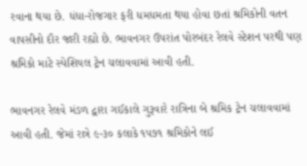રવાના થયા છે. ધંધા-રોજગાર ફરી ધમધમતા થયા હોવા છતાં શ્રમિકોની વતન વાપસીનો દૌર જારી રહ્યો છે. ભાવનગર ઉપરાંત પોરબંદર રેલવે સ્ટેશન પરથી પણ શ્રમિકો માટે સ્પેશિયલ ટ્રેન ચલાવવામાં આવી હતી.

ભાવનગર રેલવે મંડળ દ્વારા ગઈકાલે ગુરૂવારે રાત્રિના બે શ્રમિક ટ્રેન ચલાવવામાં આવી હતી. જેમાં રાત્રે ૯-૩૦ કલાકે ૧૫૭૧ શ્રમિકોને લઈ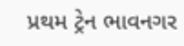પ્રથમ ટ્રેન ભાવનગર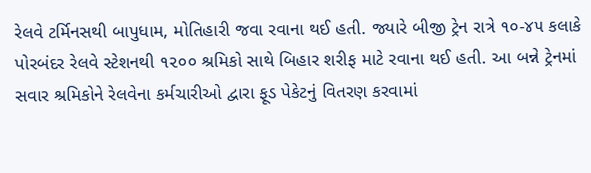રેલવે ટર્મિનસથી બાપુધામ, મોતિહારી જવા રવાના થઈ હતી. જ્યારે બીજી ટ્રેન રાત્રે ૧૦-૪૫ કલાકે પોરબંદર રેલવે સ્ટેશનથી ૧૨૦૦ શ્રમિકો સાથે બિહાર શરીફ માટે રવાના થઈ હતી. આ બન્ને ટ્રેનમાં સવાર શ્રમિકોને રેલવેના કર્મચારીઓ દ્વારા ફૂડ પેકેટનું વિતરણ કરવામાં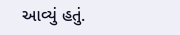આવ્યું હતું.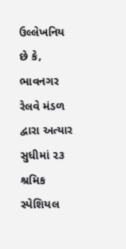ઉલ્લેખનિય છે કે, ભાવનગર રેલવે મંડળ દ્વારા અત્યાર સુધીમાં ૨૩ શ્રમિક સ્પેશિયલ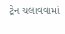ટ્રેન ચલાવવામાં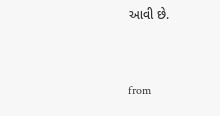આવી છે.



from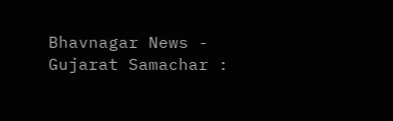Bhavnagar News - Gujarat Samachar :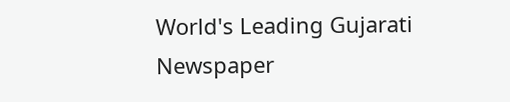World's Leading Gujarati Newspaper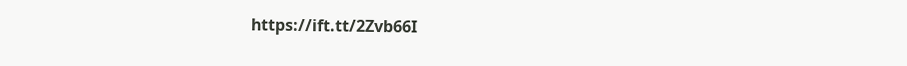https://ift.tt/2Zvb66I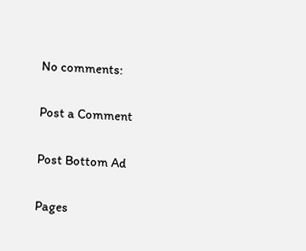No comments:

Post a Comment

Post Bottom Ad

Pages